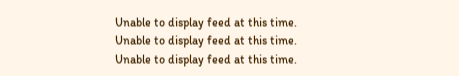Unable to display feed at this time.
Unable to display feed at this time.
Unable to display feed at this time.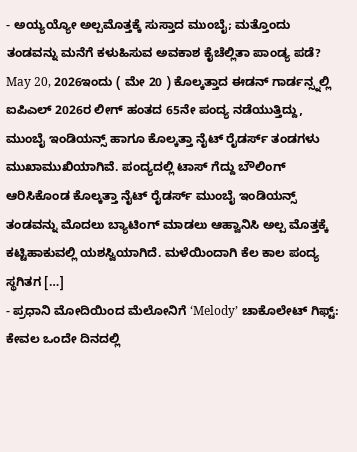- ಅಯ್ಯಯ್ಯೋ ಅಲ್ಪಮೊತ್ತಕ್ಕೆ ಸುಸ್ತಾದ ಮುಂಬೈ; ಮತ್ತೊಂದು ತಂಡವನ್ನು ಮನೆಗೆ ಕಳುಹಿಸುವ ಅವಕಾಶ ಕೈಚೆಲ್ಲಿತಾ ಪಾಂಡ್ಯ ಪಡೆ? May 20, 2026ಇಂದು ( ಮೇ 20 ) ಕೊಲ್ಕತ್ತಾದ ಈಡನ್ ಗಾರ್ಡನ್ಸ್ನಲ್ಲಿ ಐಪಿಎಲ್ 2026ರ ಲೀಗ್ ಹಂತದ 65ನೇ ಪಂದ್ಯ ನಡೆಯುತ್ತಿದ್ದು, ಮುಂಬೈ ಇಂಡಿಯನ್ಸ್ ಹಾಗೂ ಕೊಲ್ಕತ್ತಾ ನೈಟ್ ರೈಡರ್ಸ್ ತಂಡಗಳು ಮುಖಾಮುಖಿಯಾಗಿವೆ. ಪಂದ್ಯದಲ್ಲಿ ಟಾಸ್ ಗೆದ್ದು ಬೌಲಿಂಗ್ ಆರಿಸಿಕೊಂಡ ಕೊಲ್ಕತ್ತಾ ನೈಟ್ ರೈಡರ್ಸ್ ಮುಂಬೈ ಇಂಡಿಯನ್ಸ್ ತಂಡವನ್ನು ಮೊದಲು ಬ್ಯಾಟಿಂಗ್ ಮಾಡಲು ಆಹ್ವಾನಿಸಿ ಅಲ್ಪ ಮೊತ್ತಕ್ಕೆ ಕಟ್ಟಿಹಾಕುವಲ್ಲಿ ಯಶಸ್ವಿಯಾಗಿದೆ. ಮಳೆಯಿಂದಾಗಿ ಕೆಲ ಕಾಲ ಪಂದ್ಯ ಸ್ಥಗಿತಗ […]
- ಪ್ರಧಾನಿ ಮೋದಿಯಿಂದ ಮೆಲೋನಿಗೆ ‘Melody’ ಚಾಕೊಲೇಟ್ ಗಿಫ್ಟ್: ಕೇವಲ ಒಂದೇ ದಿನದಲ್ಲಿ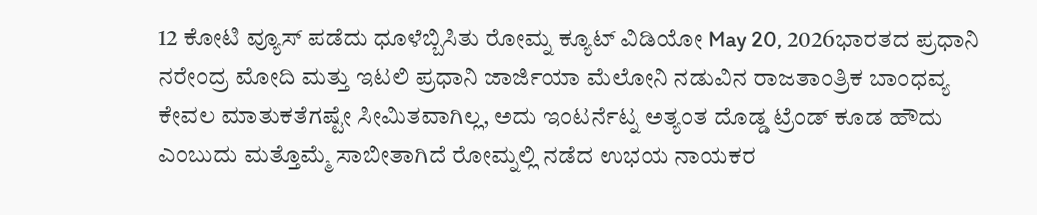12 ಕೋಟಿ ವ್ಯೂಸ್ ಪಡೆದು ಧೂಳೆಬ್ಬಿಸಿತು ರೋಮ್ನ ಕ್ಯೂಟ್ ವಿಡಿಯೋ May 20, 2026ಭಾರತದ ಪ್ರಧಾನಿ ನರೇಂದ್ರ ಮೋದಿ ಮತ್ತು ಇಟಲಿ ಪ್ರಧಾನಿ ಜಾರ್ಜಿಯಾ ಮೆಲೋನಿ ನಡುವಿನ ರಾಜತಾಂತ್ರಿಕ ಬಾಂಧವ್ಯ ಕೇವಲ ಮಾತುಕತೆಗಷ್ಟೇ ಸೀಮಿತವಾಗಿಲ್ಲ, ಅದು ಇಂಟರ್ನೆಟ್ನ ಅತ್ಯಂತ ದೊಡ್ಡ ಟ್ರೆಂಡ್ ಕೂಡ ಹೌದು ಎಂಬುದು ಮತ್ತೊಮ್ಮೆ ಸಾಬೀತಾಗಿದೆ ರೋಮ್ನಲ್ಲಿ ನಡೆದ ಉಭಯ ನಾಯಕರ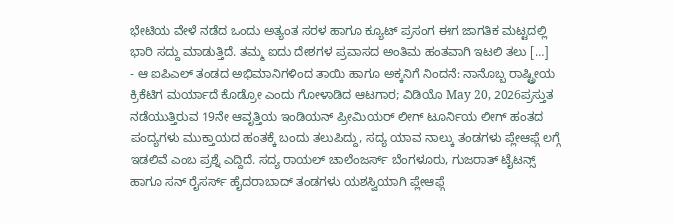ಭೇಟಿಯ ವೇಳೆ ನಡೆದ ಒಂದು ಅತ್ಯಂತ ಸರಳ ಹಾಗೂ ಕ್ಯೂಟ್ ಪ್ರಸಂಗ ಈಗ ಜಾಗತಿಕ ಮಟ್ಟದಲ್ಲಿ ಭಾರಿ ಸದ್ದು ಮಾಡುತ್ತಿದೆ. ತಮ್ಮ ಐದು ದೇಶಗಳ ಪ್ರವಾಸದ ಅಂತಿಮ ಹಂತವಾಗಿ ಇಟಲಿ ತಲು […]
- ಆ ಐಪಿಎಲ್ ತಂಡದ ಅಭಿಮಾನಿಗಳಿಂದ ತಾಯಿ ಹಾಗೂ ಅಕ್ಕನಿಗೆ ನಿಂದನೆ: ನಾನೊಬ್ಬ ರಾಷ್ಟ್ರೀಯ ಕ್ರಿಕೆಟಿಗ ಮರ್ಯಾದೆ ಕೊಡ್ರೋ ಎಂದು ಗೋಳಾಡಿದ ಆಟಗಾರ; ವಿಡಿಯೊ May 20, 2026ಪ್ರಸ್ತುತ ನಡೆಯುತ್ತಿರುವ 19ನೇ ಆವೃತ್ತಿಯ ಇಂಡಿಯನ್ ಪ್ರೀಮಿಯರ್ ಲೀಗ್ ಟೂರ್ನಿಯ ಲೀಗ್ ಹಂತದ ಪಂದ್ಯಗಳು ಮುಕ್ತಾಯದ ಹಂತಕ್ಕೆ ಬಂದು ತಲುಪಿದ್ದು, ಸದ್ಯ ಯಾವ ನಾಲ್ಕು ತಂಡಗಳು ಪ್ಲೇಆಫ್ಗೆ ಲಗ್ಗೆ ಇಡಲಿವೆ ಎಂಬ ಪ್ರಶ್ನೆ ಎದ್ದಿದೆ. ಸದ್ಯ ರಾಯಲ್ ಚಾಲೆಂಜರ್ಸ್ ಬೆಂಗಳೂರು, ಗುಜರಾತ್ ಟೈಟನ್ಸ್ ಹಾಗೂ ಸನ್ ರೈಸರ್ಸ್ ಹೈದರಾಬಾದ್ ತಂಡಗಳು ಯಶಸ್ವಿಯಾಗಿ ಪ್ಲೇಆಫ್ಗೆ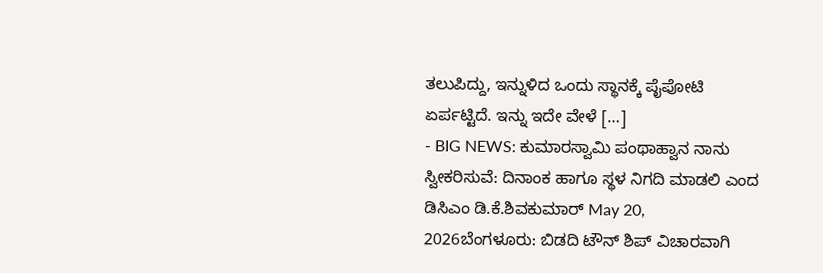ತಲುಪಿದ್ದು, ಇನ್ನುಳಿದ ಒಂದು ಸ್ಥಾನಕ್ಕೆ ಪೈಪೋಟಿ ಏರ್ಪಟ್ಟಿದೆ. ಇನ್ನು ಇದೇ ವೇಳೆ […]
- BIG NEWS: ಕುಮಾರಸ್ವಾಮಿ ಪಂಥಾಹ್ವಾನ ನಾನು ಸ್ವೀಕರಿಸುವೆ: ದಿನಾಂಕ ಹಾಗೂ ಸ್ಥಳ ನಿಗದಿ ಮಾಡಲಿ ಎಂದ ಡಿಸಿಎಂ ಡಿ.ಕೆ.ಶಿವಕುಮಾರ್ May 20, 2026ಬೆಂಗಳೂರು: ಬಿಡದಿ ಟೌನ್ ಶಿಪ್ ವಿಚಾರವಾಗಿ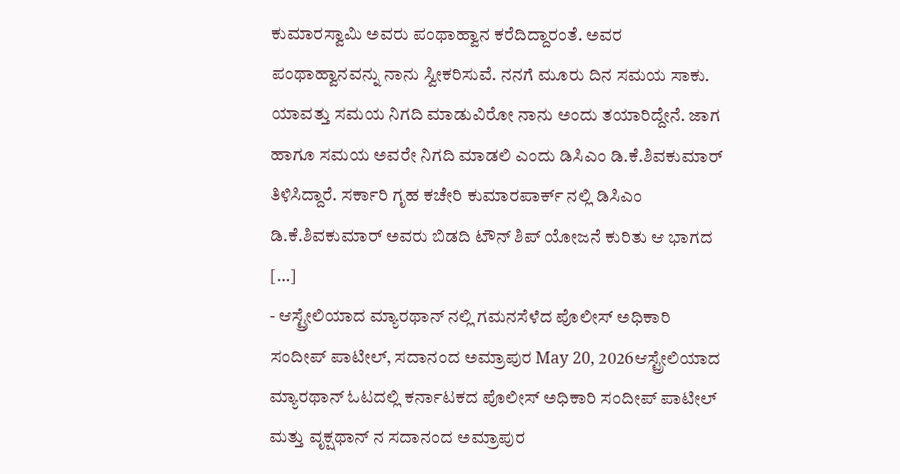ಕುಮಾರಸ್ವಾಮಿ ಅವರು ಪಂಥಾಹ್ವಾನ ಕರೆದಿದ್ದಾರಂತೆ. ಅವರ ಪಂಥಾಹ್ವಾನವನ್ನು ನಾನು ಸ್ವೀಕರಿಸುವೆ. ನನಗೆ ಮೂರು ದಿನ ಸಮಯ ಸಾಕು. ಯಾವತ್ತು ಸಮಯ ನಿಗದಿ ಮಾಡುವಿರೋ ನಾನು ಅಂದು ತಯಾರಿದ್ದೇನೆ. ಜಾಗ ಹಾಗೂ ಸಮಯ ಅವರೇ ನಿಗದಿ ಮಾಡಲಿ ಎಂದು ಡಿಸಿಎಂ ಡಿ.ಕೆ.ಶಿವಕುಮಾರ್ ತಿಳಿಸಿದ್ದಾರೆ. ಸರ್ಕಾರಿ ಗೃಹ ಕಚೇರಿ ಕುಮಾರಪಾರ್ಕ್ ನಲ್ಲಿ ಡಿಸಿಎಂ ಡಿ.ಕೆ.ಶಿವಕುಮಾರ್ ಅವರು ಬಿಡದಿ ಟೌನ್ ಶಿಪ್ ಯೋಜನೆ ಕುರಿತು ಆ ಭಾಗದ […]
- ಆಸ್ಟ್ರೇಲಿಯಾದ ಮ್ಯಾರಥಾನ್ ನಲ್ಲಿ ಗಮನಸೆಳೆದ ಪೊಲೀಸ್ ಅಧಿಕಾರಿ ಸಂದೀಪ್ ಪಾಟೀಲ್, ಸದಾನಂದ ಅಮ್ರಾಪುರ May 20, 2026ಆಸ್ಟ್ರೇಲಿಯಾದ ಮ್ಯಾರಥಾನ್ ಓಟದಲ್ಲಿ ಕರ್ನಾಟಕದ ಪೊಲೀಸ್ ಅಧಿಕಾರಿ ಸಂದೀಪ್ ಪಾಟೀಲ್ ಮತ್ತು ವೃಕ್ಷಥಾನ್ ನ ಸದಾನಂದ ಅಮ್ರಾಪುರ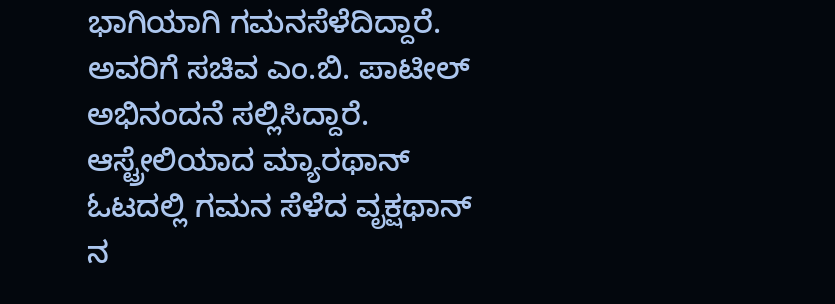ಭಾಗಿಯಾಗಿ ಗಮನಸೆಳೆದಿದ್ದಾರೆ. ಅವರಿಗೆ ಸಚಿವ ಎಂ.ಬಿ. ಪಾಟೀಲ್ ಅಭಿನಂದನೆ ಸಲ್ಲಿಸಿದ್ದಾರೆ. ಆಸ್ಟ್ರೇಲಿಯಾದ ಮ್ಯಾರಥಾನ್ ಓಟದಲ್ಲಿ ಗಮನ ಸೆಳೆದ ವೃಕ್ಷಥಾನ್ ನ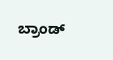ಬ್ರಾಂಡ್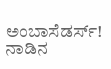ಅಂಬಾಸೆಡರ್ಸ್! ನಾಡಿನ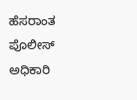ಹೆಸರಾಂತ ಪೊಲೀಸ್ ಅಧಿಕಾರಿ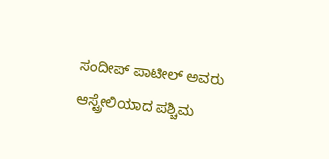ಸಂದೀಪ್ ಪಾಟೀಲ್ ಅವರು ಆಸ್ಟ್ರೇಲಿಯಾದ ಪಶ್ಚಿಮ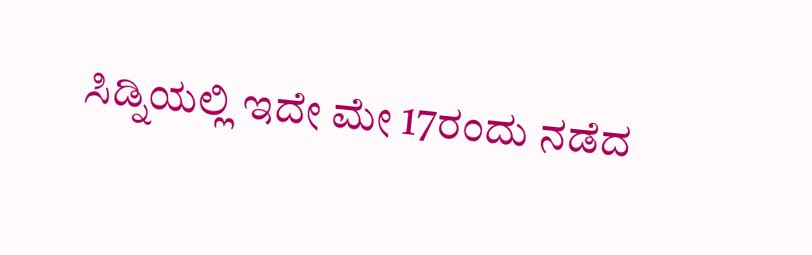ಸಿಡ್ನಿಯಲ್ಲಿ ಇದೇ ಮೇ 17ರಂದು ನಡೆದ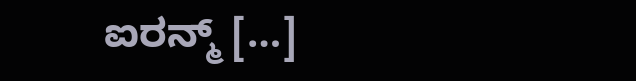ಐರನ್ಮ್ […]